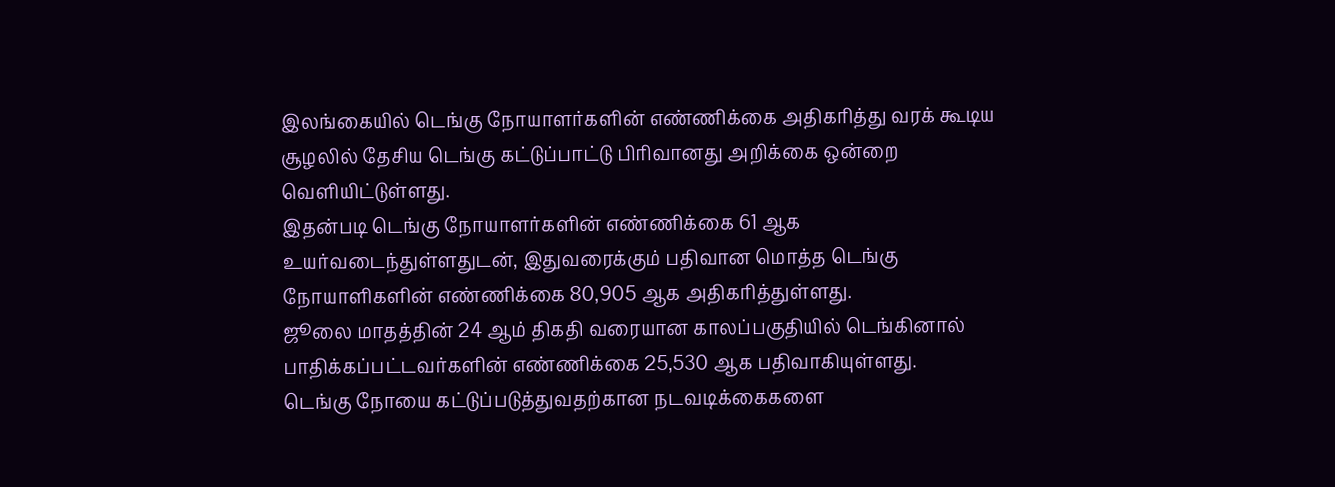இலங்கையில் டெங்கு நோயாளர்களின் எண்ணிக்கை அதிகரித்து வரக் கூடிய சூழலில் தேசிய டெங்கு கட்டுப்பாட்டு பிரிவானது அறிக்கை ஒன்றை வெளியிட்டுள்ளது.
இதன்படி டெங்கு நோயாளர்களின் எண்ணிக்கை 61 ஆக உயர்வடைந்துள்ளதுடன், இதுவரைக்கும் பதிவான மொத்த டெங்கு நோயாளிகளின் எண்ணிக்கை 80,905 ஆக அதிகரித்துள்ளது.
ஜூலை மாதத்தின் 24 ஆம் திகதி வரையான காலப்பகுதியில் டெங்கினால் பாதிக்கப்பட்டவர்களின் எண்ணிக்கை 25,530 ஆக பதிவாகியுள்ளது.
டெங்கு நோயை கட்டுப்படுத்துவதற்கான நடவடிக்கைகளை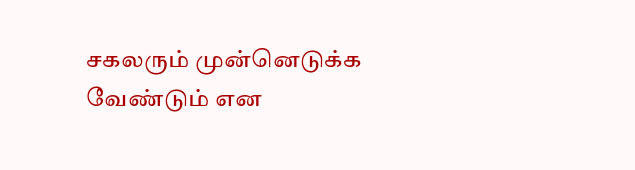சகலரும் முன்னெடுக்க வேண்டும் என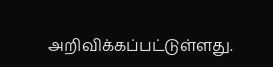அறிவிக்கப்பட்டுள்ளது.